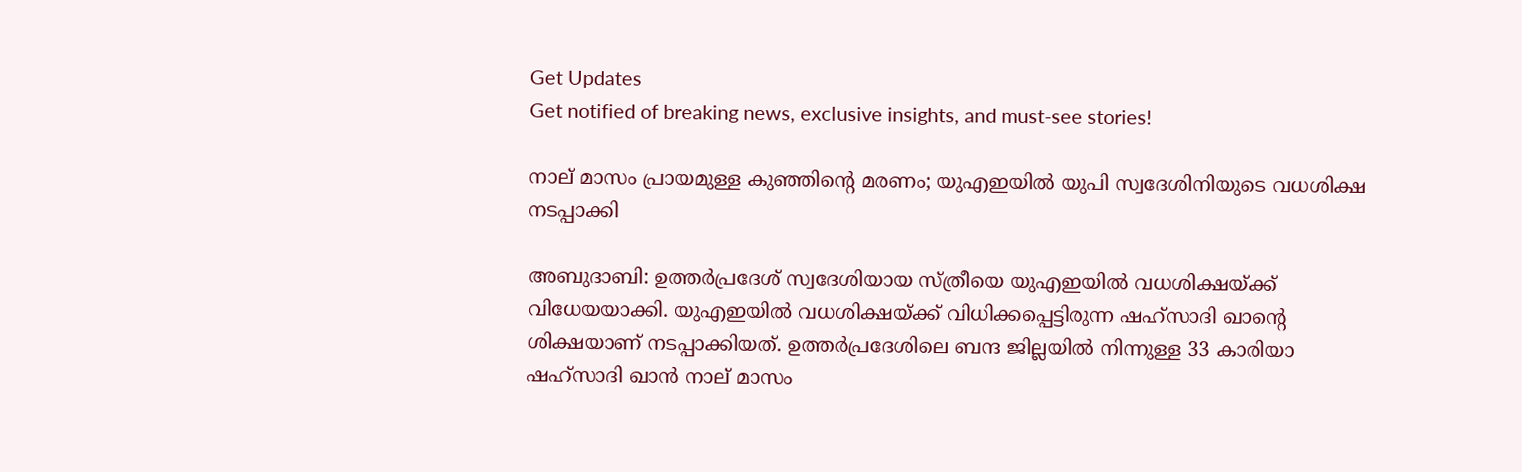Get Updates
Get notified of breaking news, exclusive insights, and must-see stories!

നാല് മാസം പ്രായമുള്ള കുഞ്ഞിന്റെ മരണം; യുഎഇയില്‍ യുപി സ്വദേശിനിയുടെ വധശിക്ഷ നടപ്പാക്കി

അബുദാബി: ഉത്തര്‍പ്രദേശ് സ്വദേശിയായ സ്ത്രീയെ യുഎഇയില്‍ വധശിക്ഷയ്ക്ക് വിധേയയാക്കി. യുഎഇയില്‍ വധശിക്ഷയ്ക്ക് വിധിക്കപ്പെട്ടിരുന്ന ഷഹ്സാദി ഖാന്റെ ശിക്ഷയാണ് നടപ്പാക്കിയത്. ഉത്തര്‍പ്രദേശിലെ ബന്ദ ജില്ലയില്‍ നിന്നുള്ള 33 കാരിയാ ഷഹ്‌സാദി ഖാന്‍ നാല് മാസം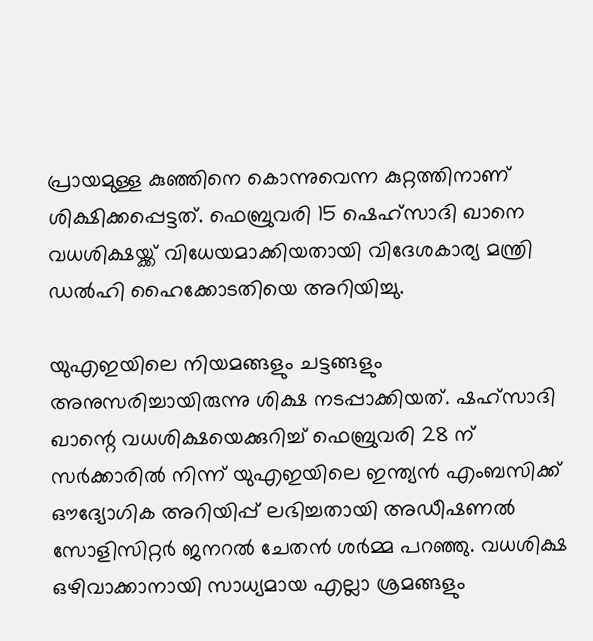പ്രായമുള്ള കുഞ്ഞിനെ കൊന്നുവെന്ന കുറ്റത്തിനാണ് ശിക്ഷിക്കപ്പെട്ടത്. ഫെബ്രുവരി 15 ഷെഹ്സാദി ഖാനെ വധശിക്ഷയ്ക്ക് വിധേയമാക്കിയതായി വിദേശകാര്യ മന്ത്രി ഡല്‍ഹി ഹൈക്കോടതിയെ അറിയിച്ചു.

യുഎഇയിലെ നിയമങ്ങളും ചട്ടങ്ങളും അനുസരിച്ചായിരുന്നു ശിക്ഷ നടപ്പാക്കിയത്. ഷഹ്‌സാദി ഖാന്റെ വധശിക്ഷയെക്കുറിച്ച് ഫെബ്രുവരി 28 ന് സര്‍ക്കാരില്‍ നിന്ന് യുഎഇയിലെ ഇന്ത്യന്‍ എംബസിക്ക് ഔദ്യോഗിക അറിയിപ്പ് ലഭിച്ചതായി അഡീഷണല്‍ സോളിസിറ്റര്‍ ജനറല്‍ ചേതന്‍ ശര്‍മ്മ പറഞ്ഞു. വധശിക്ഷ ഒഴിവാക്കാനായി സാധ്യമായ എല്ലാ ശ്രമങ്ങളും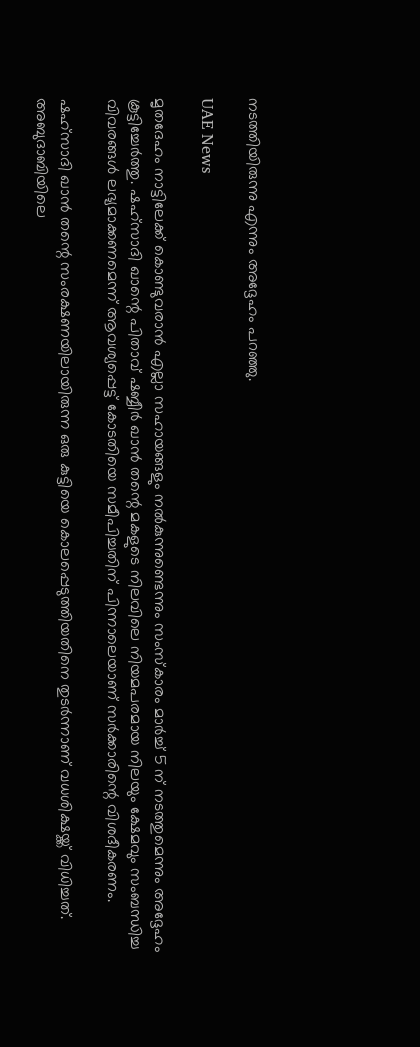നടത്തിയിരുന്നു എന്നും അദ്ദേഹം പറഞ്ഞു.

UAE News

മൃതദേഹം നാട്ടിലേക്ക് കൊണ്ടുവരാന്‍ എല്ലാ സഹായങ്ങളും നല്‍കുന്നുണ്ടെന്നും സംസ്‌കാരം മാര്‍ച്ച് 5 ന് നടത്തുമെന്നും അദ്ദേഹം കൂട്ടിച്ചേര്‍ത്തു. ഷഹ്‌സാദി ഖാന്റെ പിതാവ് ഷബ്ബീര്‍ ഖാന്‍ തന്റെ മകളുടെ നിലവിലെ നിയമപരമായ നിലയും ക്ഷേമവും സംബന്ധിച്ച വിവരങ്ങള്‍ ലഭ്യമാക്കണമെന്ന് ആവശ്യപ്പെട്ട് കോടതിയെ സമീപിച്ചതിന് പിന്നാലെയാണ് സര്‍ക്കാരിന്റെ വിശദീകരണം.

ഷഹ്സാദി ഖാന്‍ തന്റെ സംരക്ഷണയിലായിരുന്ന ഒരു കുട്ടിയെ കൊലപ്പെടുത്തിയതിനെ തുടര്‍ന്നാണ് വധശിക്ഷയ്ക്ക് വിധിച്ചത്. അബുദാബിയിലെ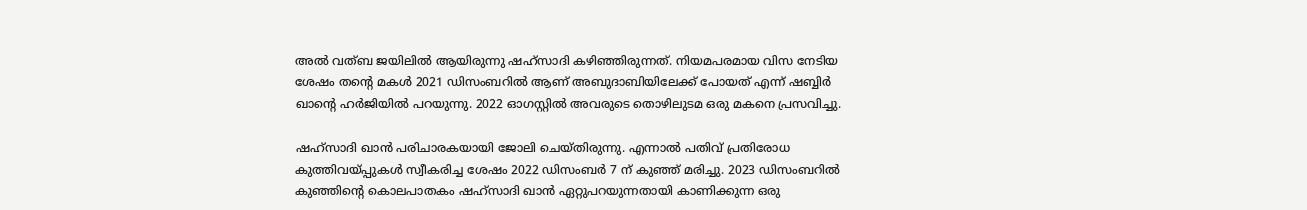അല്‍ വത്ബ ജയിലില്‍ ആയിരുന്നു ഷഹ്‌സാദി കഴിഞ്ഞിരുന്നത്. നിയമപരമായ വിസ നേടിയ ശേഷം തന്റെ മകള്‍ 2021 ഡിസംബറില്‍ ആണ് അബുദാബിയിലേക്ക് പോയത് എന്ന് ഷബ്ബിര്‍ ഖാന്റെ ഹര്‍ജിയില്‍ പറയുന്നു. 2022 ഓഗസ്റ്റില്‍ അവരുടെ തൊഴിലുടമ ഒരു മകനെ പ്രസവിച്ചു.

ഷഹ്‌സാദി ഖാന്‍ പരിചാരകയായി ജോലി ചെയ്തിരുന്നു. എന്നാല്‍ പതിവ് പ്രതിരോധ കുത്തിവയ്പ്പുകള്‍ സ്വീകരിച്ച ശേഷം 2022 ഡിസംബര്‍ 7 ന് കുഞ്ഞ് മരിച്ചു. 2023 ഡിസംബറില്‍ കുഞ്ഞിന്റെ കൊലപാതകം ഷഹ്‌സാദി ഖാന്‍ ഏറ്റുപറയുന്നതായി കാണിക്കുന്ന ഒരു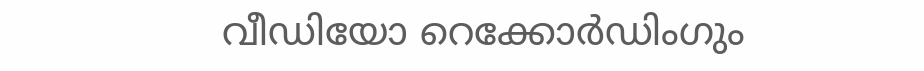വീഡിയോ റെക്കോര്‍ഡിംഗും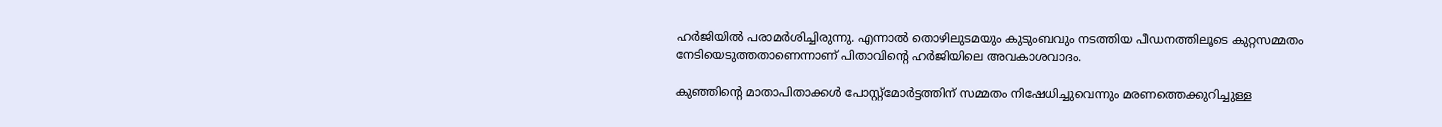ഹര്‍ജിയില്‍ പരാമര്‍ശിച്ചിരുന്നു. എന്നാല്‍ തൊഴിലുടമയും കുടുംബവും നടത്തിയ പീഡനത്തിലൂടെ കുറ്റസമ്മതം നേടിയെടുത്തതാണെന്നാണ് പിതാവിന്റെ ഹര്‍ജിയിലെ അവകാശവാദം.

കുഞ്ഞിന്റെ മാതാപിതാക്കള്‍ പോസ്റ്റ്മോര്‍ട്ടത്തിന് സമ്മതം നിഷേധിച്ചുവെന്നും മരണത്തെക്കുറിച്ചുള്ള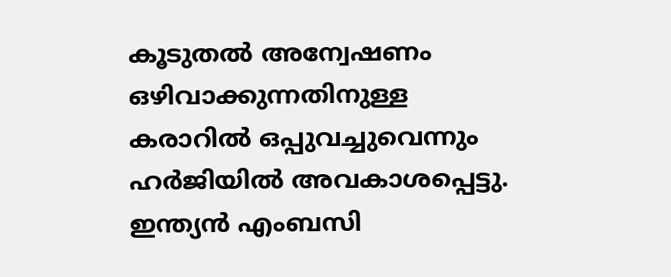കൂടുതല്‍ അന്വേഷണം ഒഴിവാക്കുന്നതിനുള്ള കരാറില്‍ ഒപ്പുവച്ചുവെന്നും ഹര്‍ജിയില്‍ അവകാശപ്പെട്ടു. ഇന്ത്യന്‍ എംബസി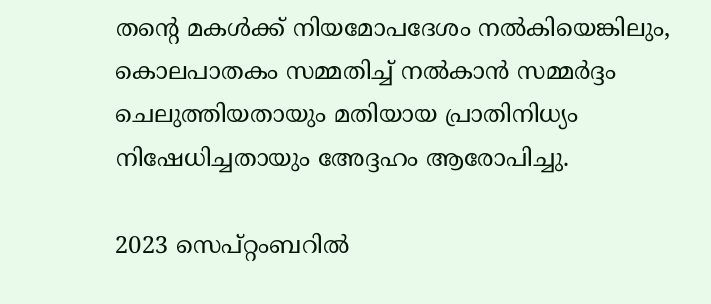തന്റെ മകള്‍ക്ക് നിയമോപദേശം നല്‍കിയെങ്കിലും, കൊലപാതകം സമ്മതിച്ച് നല്‍കാന്‍ സമ്മര്‍ദ്ദം ചെലുത്തിയതായും മതിയായ പ്രാതിനിധ്യം നിഷേധിച്ചതായും അേദ്ദഹം ആരോപിച്ചു.

2023 സെപ്റ്റംബറില്‍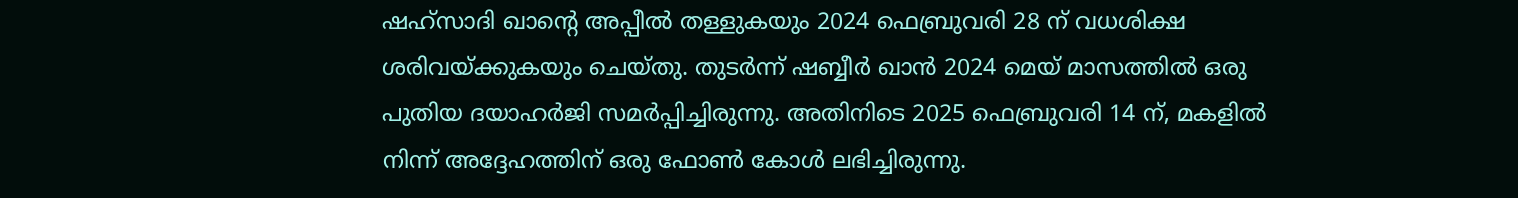ഷഹ്‌സാദി ഖാന്റെ അപ്പീല്‍ തള്ളുകയും 2024 ഫെബ്രുവരി 28 ന് വധശിക്ഷ ശരിവയ്ക്കുകയും ചെയ്തു. തുടര്‍ന്ന് ഷബ്ബീര്‍ ഖാന്‍ 2024 മെയ് മാസത്തില്‍ ഒരു പുതിയ ദയാഹര്‍ജി സമര്‍പ്പിച്ചിരുന്നു. അതിനിടെ 2025 ഫെബ്രുവരി 14 ന്, മകളില്‍ നിന്ന് അദ്ദേഹത്തിന് ഒരു ഫോണ്‍ കോള്‍ ലഭിച്ചിരുന്നു.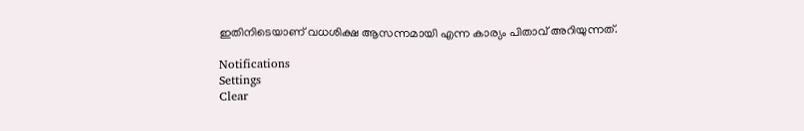ഇതിനിടെയാണ് വധശിക്ഷ ആസന്നമായി എന്ന കാര്യം പിതാവ് അറിയുന്നത്.

Notifications
Settings
Clear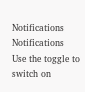Notifications
Notifications
Use the toggle to switch on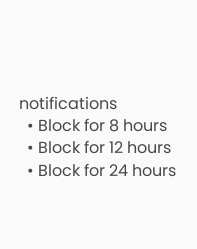notifications
  • Block for 8 hours
  • Block for 12 hours
  • Block for 24 hours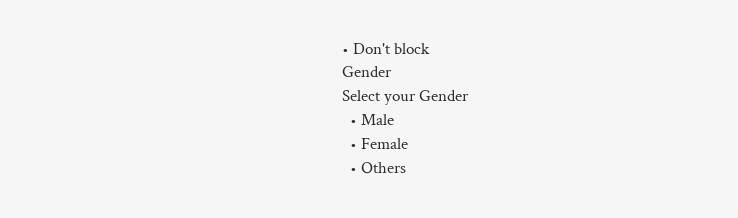• Don't block
Gender
Select your Gender
  • Male
  • Female
  • Others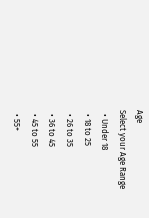Age
Select your Age Range
  • Under 18
  • 18 to 25
  • 26 to 35
  • 36 to 45
  • 45 to 55
  • 55+